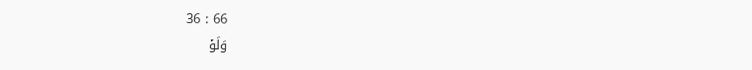36 : 66
وَلَوۡ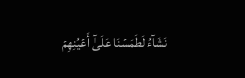نَشَآءُ لَطَمَسۡنَا عَلَىٰٓ أَعۡيُنِهِمۡ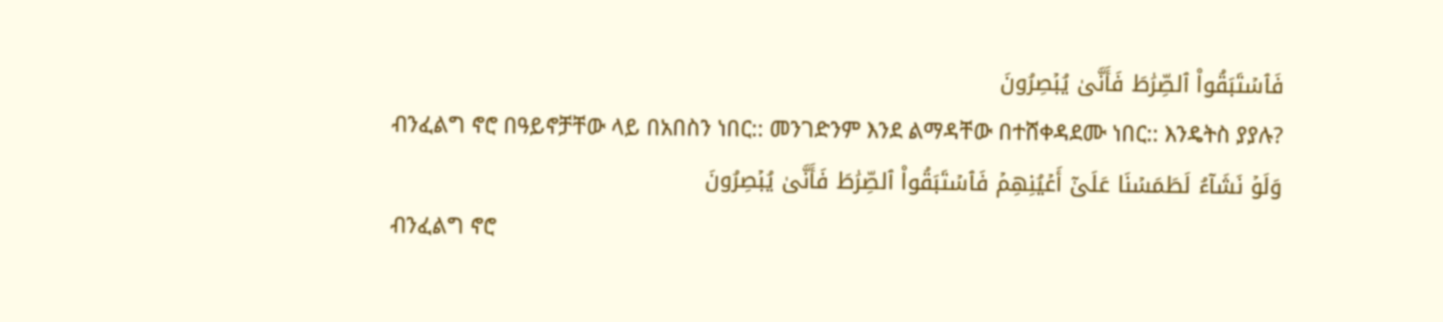فَٱسۡتَبَقُواْ ٱلصِّرَٰطَ فَأَنَّىٰ يُبۡصِرُونَ
ብንፈልግ ኖሮ በዓይኖቻቸው ላይ በአበስን ነበር:: መንገድንም እንደ ልማዳቸው በተሸቀዳደሙ ነበር:: እንዴትስ ያያሉ?
وَلَوۡ نَشَآءُ لَطَمَسۡنَا عَلَىٰٓ أَعۡيُنِهِمۡ فَٱسۡتَبَقُواْ ٱلصِّرَٰطَ فَأَنَّىٰ يُبۡصِرُونَ
ብንፈልግ ኖሮ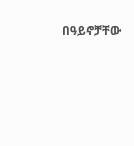በዓይኖቻቸው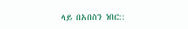ላይ በአበስን ነበር::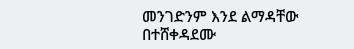መንገድንም እንደ ልማዳቸው በተሸቀዳደሙ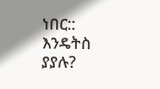ነበር:: እንዴትስ ያያሉ?